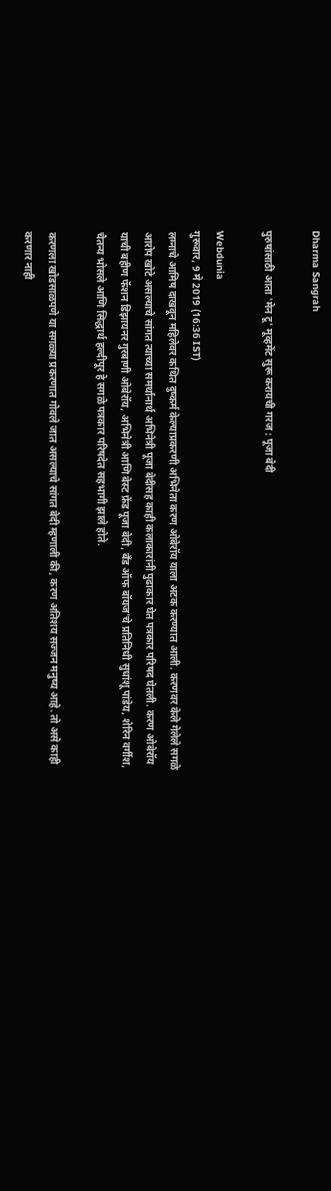Dharma Sangrah

पुरुषांसाठी आता 'मेन टू' मूव्हमेंट सुरू करायची गरज : पूजा बेदी

Webdunia
गुरूवार, 9 मे 2019 (16:36 IST)
लग्नाचे आमिष दाखवून महिलेवर कथित दुष्कर्म केल्याप्रकरणी अभिनेता करण ओबेरॉय याला अटक करण्यात आली. करणवर केले गेलेले सगळे आरोप खोटे असल्याचे सांगत त्याच्या समर्थानार्थ अभिनेत्री पूजा बेदीसह काही कलाकारांनी पुढाकार घेत पत्रकार परिषद घेतली. करण ओबेरॉय याची बहीण फॅशन डिझायनर गुरबाणी ओबेरॉय, अभिनेत्री आणि बेस्ट फ्रेंड पूजा बेदी, बँड ऑफ बॉयज'चे प्रतिनिधी सुधांशू पांडेय, शेरिन वर्गीश, चैतन्य भोसले आणि सिद्धार्थ हल्दीपूर हे सगळे पत्रकार परिषदेत सहभागी झाले होते.

करणला खोडसाळपणे या सगळ्या प्रकरणात गोवले जात असल्याचे सांगत बेदी म्हणाली की, करण अतिशय सज्जन मनुष्य आहे. तो असे काही करणार नाही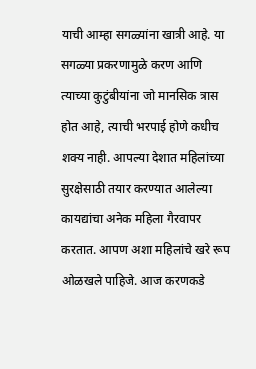याची आम्हा सगळ्यांना खात्री आहे. या सगळ्या प्रकरणामुळे करण आणि त्याच्या कुटुंबीयांना जो मानसिक त्रास होत आहे, त्याची भरपाई होणे कधीच शक्य नाही. आपल्या देशात महिलांच्या सुरक्षेसाठी तयार करण्यात आलेल्या कायद्यांचा अनेक महिला गैरवापर करतात. आपण अशा महिलांचे खरे रूप ओळखले पाहिजे. आज करणकडे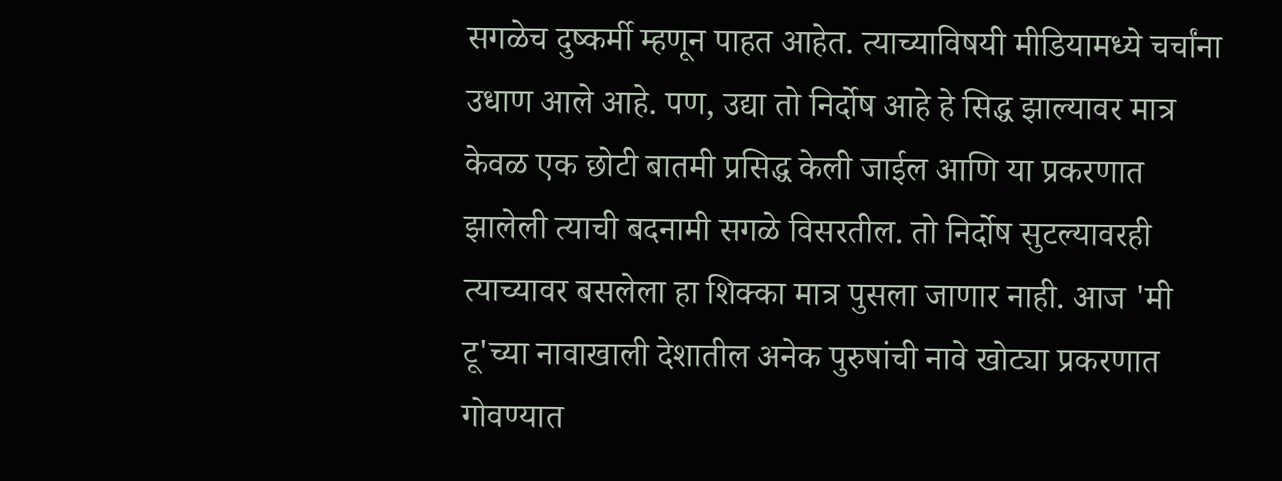सगळेच दुष्कर्मी म्हणून पाहत आहेत. त्याच्याविषयी मीडियामध्ये चर्चांना उधाण आले आहे. पण, उद्या तो निर्दोष आहे हे सिद्ध झाल्यावर मात्र केवळ एक छोटी बातमी प्रसिद्ध केली जाईल आणि या प्रकरणात झालेली त्याची बदनामी सगळे विसरतील. तो निर्दोष सुटल्यावरही त्याच्यावर बसलेला हा शिक्का मात्र पुसला जाणार नाही. आज 'मी टू'च्या नावाखाली देशातील अनेक पुरुषांची नावे खोट्या प्रकरणात गोवण्यात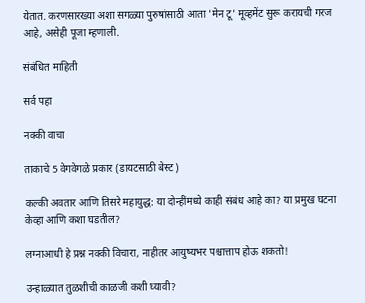येतात. करणसारख्या अशा सगळ्या पुरुषांसाठी आता 'मेन टू' मूव्हमेंट सुरू करायची गरज आहे, असेही पूजा म्हणाली.

संबंधित माहिती

सर्व पहा

नक्की वाचा

ताकाचे 5 वेगवेगळे प्रकार (डायटसाठी बेस्ट)

कल्की अवतार आणि तिसरे महायुद्ध: या दोन्हींमध्ये काही संबंध आहे का? या प्रमुख घटना केव्हा आणि कशा घडतील?

लग्नाआधी हे प्रश्न नक्की विचारा, नाहीतर आयुष्यभर पश्चात्ताप होऊ शकतो!

उन्हाळ्यात तुळशीची काळजी कशी घ्यावी?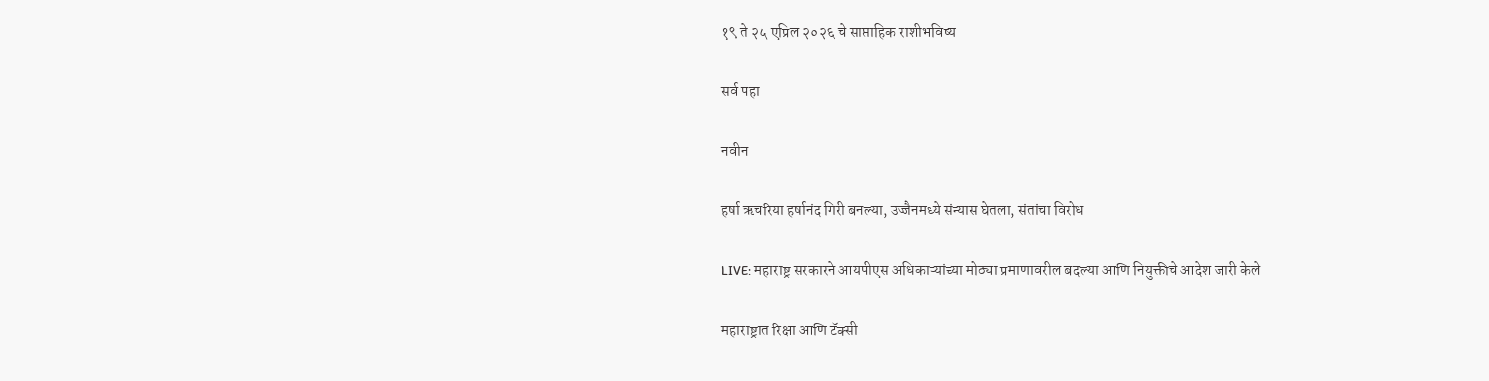१९ ते २५ एप्रिल २०२६ चे साप्ताहिक राशीभविष्य

सर्व पहा

नवीन

हर्षा ऋचरिया हर्षानंद गिरी बनल्या, उज्जैनमध्ये संन्यास घेतला, संतांचा विरोध

LIVE: महाराष्ट्र सरकारने आयपीएस अधिकाऱ्यांच्या मोठ्या प्रमाणावरील बदल्या आणि नियुक्तीचे आदेश जारी केले

महाराष्ट्रात रिक्षा आणि टॅक्सी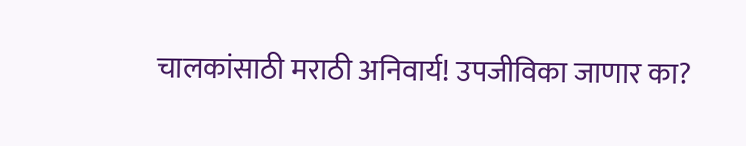चालकांसाठी मराठी अनिवार्य! उपजीविका जाणार का?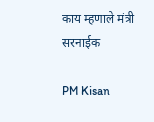काय म्हणाले मंत्री सरनाईक

PM Kisan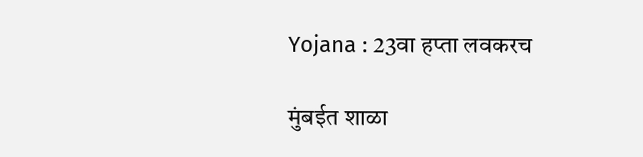Yojana : 23वा हप्ता लवकरच

मुंबईत शाळा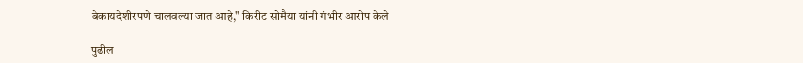बेकायदेशीरपणे चालवल्या जात आहे," किरीट सोमैया यांनी गंभीर आरोप केले

पुढील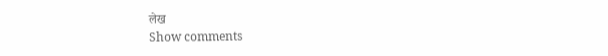लेख
Show comments